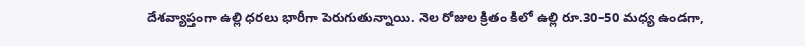దేశవ్యాప్తంగా ఉల్లి ధరలు భారీగా పెరుగుతున్నాయి. నెల రోజుల క్రితం కిలో ఉల్లి రూ.30–50 మధ్య ఉండగా,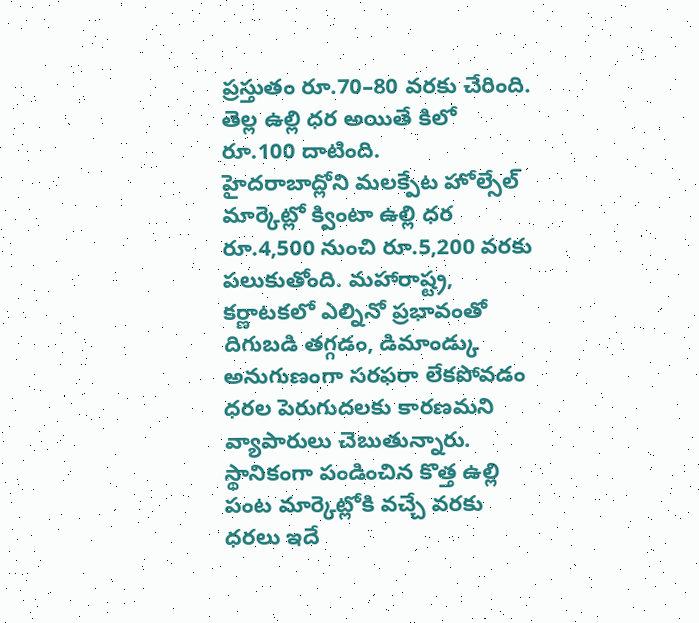ప్రస్తుతం రూ.70–80 వరకు చేరింది. తెల్ల ఉల్లి ధర అయితే కిలో రూ.100 దాటింది.
హైదరాబాద్లోని మలక్పేట హోల్సేల్ మార్కెట్లో క్వింటా ఉల్లి ధర రూ.4,500 నుంచి రూ.5,200 వరకు పలుకుతోంది. మహారాష్ట్ర, కర్ణాటకలో ఎల్నినో ప్రభావంతో దిగుబడి తగ్గడం, డిమాండ్కు అనుగుణంగా సరఫరా లేకపోవడం ధరల పెరుగుదలకు కారణమని వ్యాపారులు చెబుతున్నారు.
స్థానికంగా పండించిన కొత్త ఉల్లి పంట మార్కెట్లోకి వచ్చే వరకు ధరలు ఇదే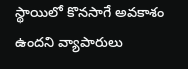స్థాయిలో కొనసాగే అవకాశం ఉందని వ్యాపారులు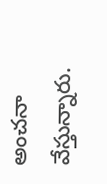అంచనా వేస్తున్నారు.